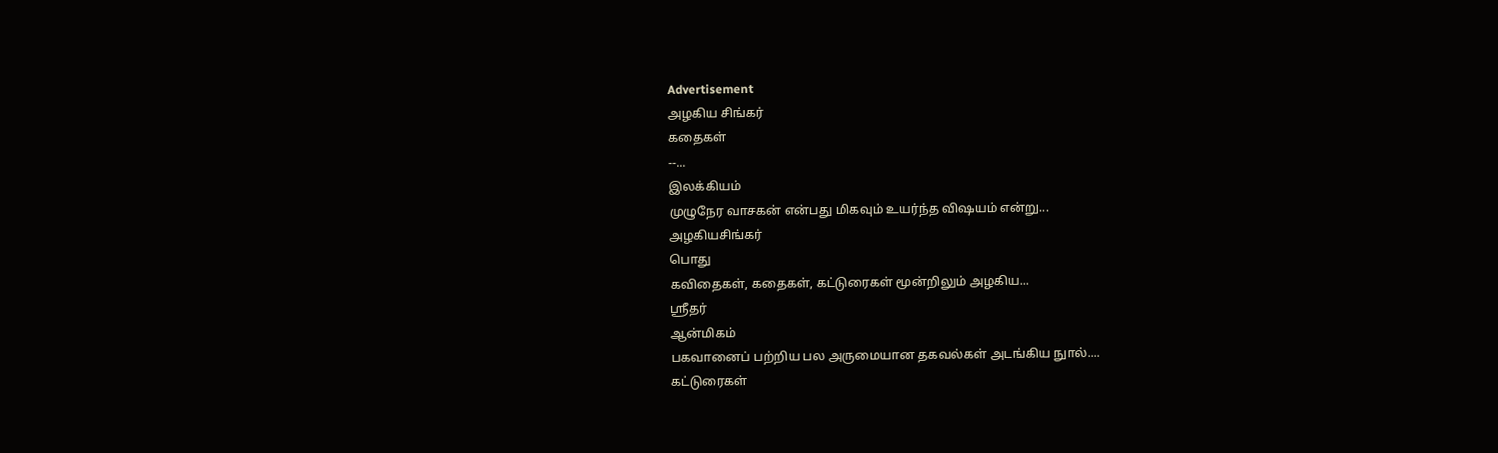Advertisement
அழகிய சிங்கர்
கதைகள்
--...
இலக்கியம்
முழுநேர வாசகன் என்பது மிகவும் உயர்ந்த விஷயம் என்று...
அழகியசிங்கர்
பொது
கவிதைகள், கதைகள், கட்டுரைகள் மூன்றிலும் அழகிய...
ஸ்ரீதர்
ஆன்மிகம்
பகவானைப் பற்றிய பல அருமையான தகவல்கள் அடங்கிய நுால்....
கட்டுரைகள்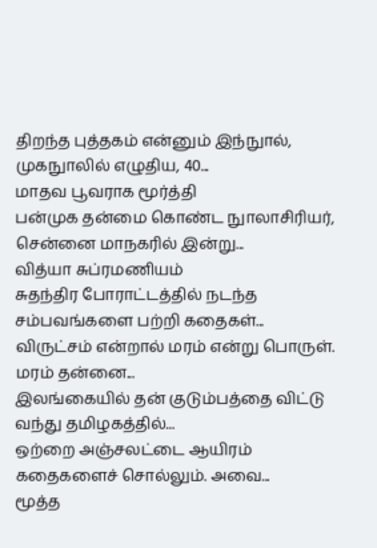திறந்த புத்தகம் என்னும் இந்நுால், முகநுாலில் எழுதிய, 40...
மாதவ பூவராக மூர்த்தி
பன்முக தன்மை கொண்ட நுாலாசிரியர், சென்னை மாநகரில் இன்று...
வித்யா சுப்ரமணியம்
சுதந்திர போராட்டத்தில் நடந்த சம்பவங்களை பற்றி கதைகள்...
விருட்சம் என்றால் மரம் என்று பொருள். மரம் தன்னை...
இலங்கையில் தன் குடும்பத்தை விட்டு வந்து தமிழகத்தில்...
ஒற்றை அஞ்சலட்டை ஆயிரம் கதைகளைச் சொல்லும். அவை...
மூத்த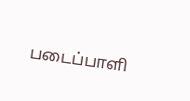படைப்பாளி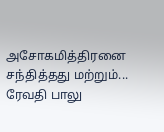அசோகமித்திரனை சந்தித்தது மற்றும்...
ரேவதி பாலு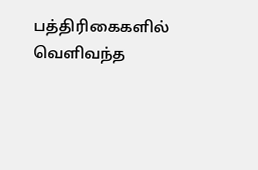பத்திரிகைகளில் வெளிவந்த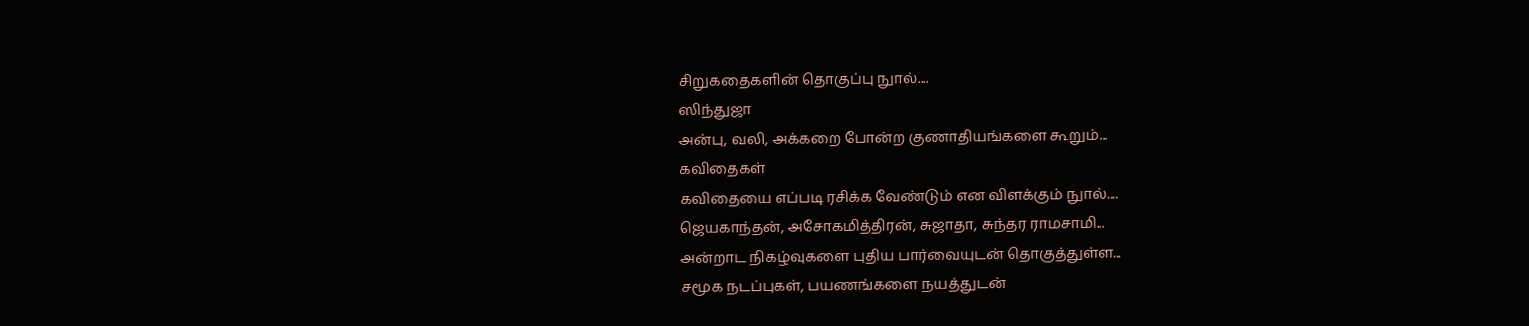சிறுகதைகளின் தொகுப்பு நுால்....
ஸிந்துஜா
அன்பு, வலி, அக்கறை போன்ற குணாதியங்களை கூறும்...
கவிதைகள்
கவிதையை எப்படி ரசிக்க வேண்டும் என விளக்கும் நுால்....
ஜெயகாந்தன், அசோகமித்திரன், சுஜாதா, சுந்தர ராமசாமி...
அன்றாட நிகழ்வுகளை புதிய பார்வையுடன் தொகுத்துள்ள...
சமூக நடப்புகள், பயணங்களை நயத்துடன்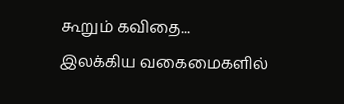கூறும் கவிதை...
இலக்கிய வகைமைகளில்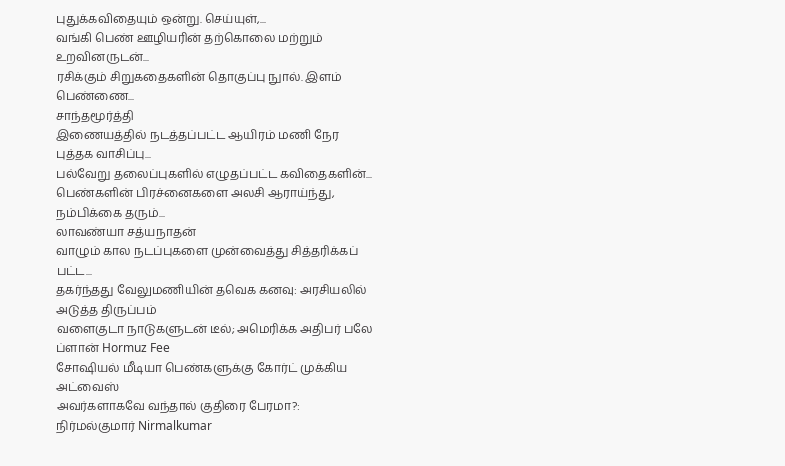புதுக்கவிதையும் ஒன்று. செய்யுள்,...
வங்கி பெண் ஊழியரின் தற்கொலை மற்றும் உறவினருடன்...
ரசிக்கும் சிறுகதைகளின் தொகுப்பு நுால். இளம் பெண்ணை...
சாந்தமூர்த்தி
இணையத்தில் நடத்தப்பட்ட ஆயிரம் மணி நேர புத்தக வாசிப்பு...
பல்வேறு தலைப்புகளில் எழுதப்பட்ட கவிதைகளின்...
பெண்களின் பிரச்னைகளை அலசி ஆராய்ந்து, நம்பிக்கை தரும்...
லாவண்யா சத்யநாதன்
வாழும் கால நடப்புகளை முன்வைத்து சித்தரிக்கப் பட்ட...
தகர்ந்தது வேலுமணியின் தவெக கனவு: அரசியலில் அடுத்த திருப்பம்
வளைகுடா நாடுகளுடன் டீல்; அமெரிக்க அதிபர் பலே ப்ளான் Hormuz Fee
சோஷியல் மீடியா பெண்களுக்கு கோர்ட் முக்கிய அட்வைஸ்
அவர்களாகவே வந்தால் குதிரை பேரமா?: நிர்மல்குமார் Nirmalkumar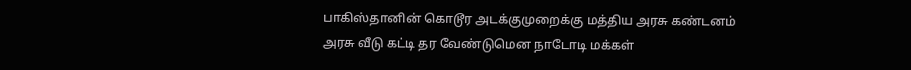பாகிஸ்தானின் கொடூர அடக்குமுறைக்கு மத்திய அரசு கண்டனம்
அரசு வீடு கட்டி தர வேண்டுமென நாடோடி மக்கள்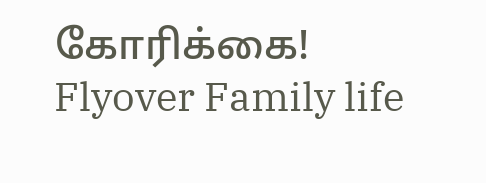கோரிக்கை! Flyover Family life